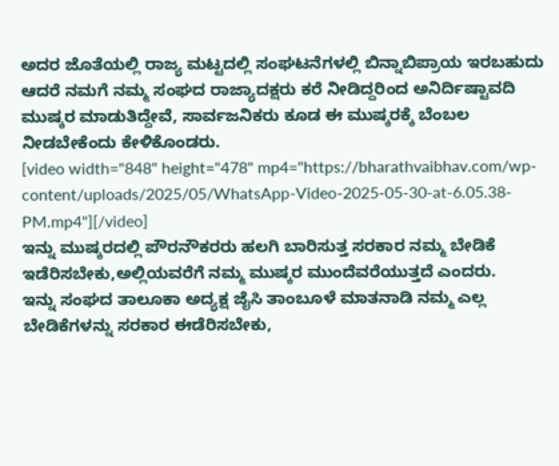ಅದರ ಜೊತೆಯಲ್ಲಿ ರಾಜ್ಯ ಮಟ್ಟದಲ್ಲಿ ಸಂಘಟನೆಗಳಲ್ಲಿ ಬಿನ್ನಾಬಿಪ್ರಾಯ ಇರಬಹುದು ಆದರೆ ನಮಗೆ ನಮ್ಮ ಸಂಘದ ರಾಜ್ಯಾದಕ್ಷರು ಕರೆ ನೀಡಿದ್ದರಿಂದ ಅನಿರ್ದಿಷ್ಟಾವದಿ ಮುಷ್ಕರ ಮಾಡುತಿದ್ದೇವೆ, ಸಾರ್ವಜನಿಕರು ಕೂಡ ಈ ಮುಷ್ಕರಕ್ಕೆ ಬೆಂಬಲ ನೀಡಬೇಕೆಂದು ಕೇಳಿಕೊಂಡರು.
[video width="848" height="478" mp4="https://bharathvaibhav.com/wp-content/uploads/2025/05/WhatsApp-Video-2025-05-30-at-6.05.38-PM.mp4"][/video]
ಇನ್ನು ಮುಷ್ಕರದಲ್ಲಿ ಪೌರನೌಕರರು ಹಲಗಿ ಬಾರಿಸುತ್ತ ಸರಕಾರ ನಮ್ಮ ಬೇಡಿಕೆ ಇಡೆರಿಸಬೇಕು,ಅಲ್ಲಿಯವರೆಗೆ ನಮ್ಮ ಮುಷ್ಕರ ಮುಂದೆವರೆಯುತ್ತದೆ ಎಂದರು.
ಇನ್ನು ಸಂಘದ ತಾಲೂಕಾ ಅದ್ಯಕ್ಷ ಜೈಸಿ ತಾಂಬೂಳೆ ಮಾತನಾಡಿ ನಮ್ಮ ಎಲ್ಲ ಬೇಡಿಕೆಗಳನ್ನು ಸರಕಾರ ಈಡೆರಿಸಬೇಕು,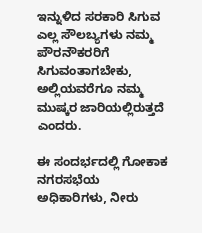ಇನ್ನುಳಿದ ಸರಕಾರಿ ಸಿಗುವ ಎಲ್ಲ ಸೌಲಬ್ಯಗಳು ನಮ್ಮ ಪೌರನೌಕರರಿಗೆ ಸಿಗುವಂತಾಗಬೇಕು, ಅಲ್ಲಿಯವರೆಗೂ ನಮ್ಮ ಮುಷ್ಕರ ಜಾರಿಯಲ್ಲಿರುತ್ತದೆ ಎಂದರು.

ಈ ಸಂದರ್ಭದಲ್ಲಿ ಗೋಕಾಕ ನಗರಸಭೆಯ ಅಧಿಕಾರಿಗಳು, ನೀರು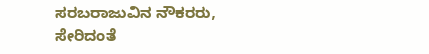ಸರಬರಾಜುವಿನ ನೌಕರರು, ಸೇರಿದಂತೆ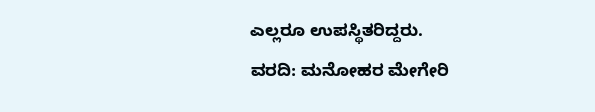ಎಲ್ಲರೂ ಉಪಸ್ಥಿತರಿದ್ದರು.
ವರದಿ: ಮನೋಹರ ಮೇಗೇರಿ